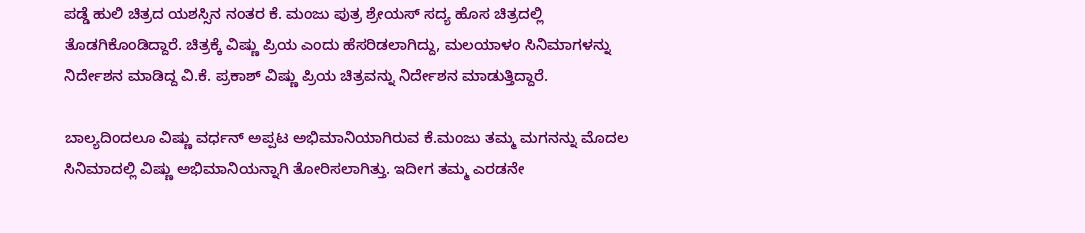ಪಡ್ಡೆ ಹುಲಿ ಚಿತ್ರದ ಯಶಸ್ಸಿನ ನಂತರ ಕೆ. ಮಂಜು ಪುತ್ರ ಶ್ರೇಯಸ್ ಸದ್ಯ ಹೊಸ ಚಿತ್ರದಲ್ಲಿ ತೊಡಗಿಕೊಂಡಿದ್ದಾರೆ. ಚಿತ್ರಕ್ಕೆ ವಿಷ್ಣು ಪ್ರಿಯ ಎಂದು ಹೆಸರಿಡಲಾಗಿದ್ದು, ಮಲಯಾಳಂ ಸಿನಿಮಾಗಳನ್ನು ನಿರ್ದೇಶನ ಮಾಡಿದ್ದ ವಿ.ಕೆ. ಪ್ರಕಾಶ್ ವಿಷ್ಣು ಪ್ರಿಯ ಚಿತ್ರವನ್ನು ನಿರ್ದೇಶನ ಮಾಡುತ್ತಿದ್ದಾರೆ.

ಬಾಲ್ಯದಿಂದಲೂ ವಿಷ್ಣು ವರ್ಧನ್ ಅಪ್ಪಟ ಅಭಿಮಾನಿಯಾಗಿರುವ ಕೆ.ಮಂಜು ತಮ್ಮ ಮಗನನ್ನು ಮೊದಲ ಸಿನಿಮಾದಲ್ಲಿ ವಿಷ್ಣು ಅಭಿಮಾನಿಯನ್ನಾಗಿ ತೋರಿಸಲಾಗಿತ್ತು. ಇದೀಗ ತಮ್ಮ ಎರಡನೇ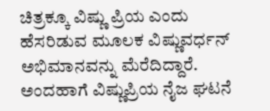ಚಿತ್ರಕ್ಕೂ ವಿಷ್ಣು ಪ್ರಿಯ ಎಂದು ಹೆಸರಿಡುವ ಮೂಲಕ ವಿಷ್ಣುವರ್ಧನ್ ಅಭಿಮಾನವನ್ನು ಮೆರೆದಿದ್ದಾರೆ. ಅಂದಹಾಗೆ ವಿಷ್ಣುಪ್ರಿಯ ನೈಜ ಘಟನೆ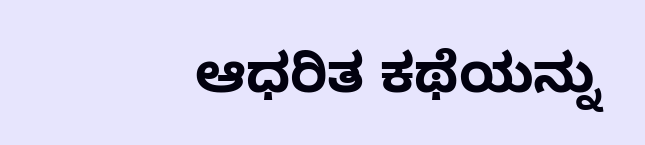ಆಧರಿತ ಕಥೆಯನ್ನು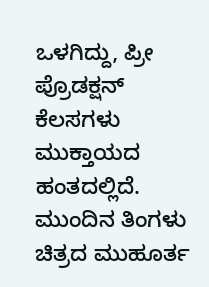ಒಳಗಿದ್ದು, ಪ್ರೀ ಪ್ರೊಡಕ್ಷನ್ ಕೆಲಸಗಳು ಮುಕ್ತಾಯದ ಹಂತದಲ್ಲಿದೆ. ಮುಂದಿನ ತಿಂಗಳು ಚಿತ್ರದ ಮುಹೂರ್ತ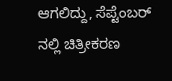ಆಗಲಿದ್ದು, ಸೆಪ್ಟೆಂಬರ್ ನಲ್ಲಿ ಚಿತ್ರೀಕರಣ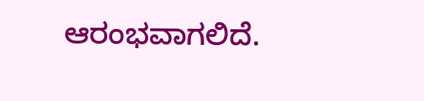ಆರಂಭವಾಗಲಿದೆ.